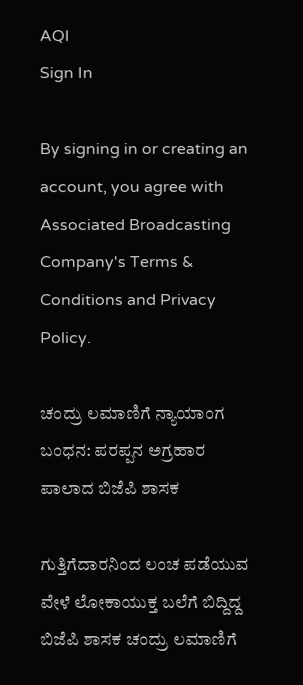AQI
Sign In

By signing in or creating an account, you agree with Associated Broadcasting Company's Terms & Conditions and Privacy Policy.

ಚಂದ್ರು ಲಮಾಣಿಗೆ ನ್ಯಾಯಾಂಗ ಬಂಧನ: ಪರಪ್ಪನ ಅಗ್ರಹಾರ ಪಾಲಾದ ಬಿಜೆಪಿ ಶಾಸಕ

ಗುತ್ತಿಗೆದಾರನಿಂದ ಲಂಚ ಪಡೆಯುವ ವೇಳೆ ಲೋಕಾಯುಕ್ತ ಬಲೆಗೆ ಬಿದ್ದಿದ್ದ ಬಿಜೆಪಿ ಶಾಸಕ ಚಂದ್ರು ಲಮಾಣಿಗೆ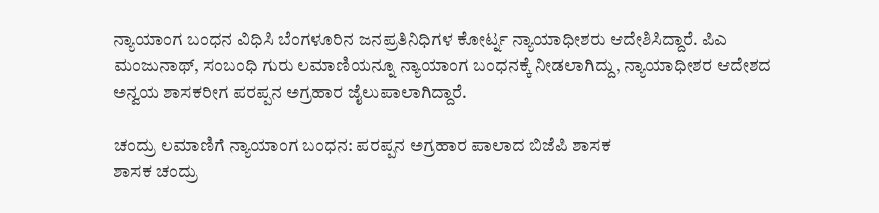ನ್ಯಾಯಾಂಗ ಬಂಧನ ವಿಧಿಸಿ ಬೆಂಗಳೂರಿನ ಜನಪ್ರತಿನಿಧಿಗಳ ಕೋರ್ಟ್ನ ನ್ಯಾಯಾಧೀಶರು ಆದೇಶಿಸಿದ್ದಾರೆ. ಪಿಎ ಮಂಜುನಾಥ್, ಸಂಬಂಧಿ ಗುರು ಲಮಾಣಿಯನ್ನೂ ನ್ಯಾಯಾಂಗ ಬಂಧನಕ್ಕೆ ನೀಡಲಾಗಿದ್ದು, ನ್ಯಾಯಾಧೀಶರ ಆದೇಶದ ಅನ್ವಯ ಶಾಸಕರೀಗ ಪರಪ್ಪನ ಅಗ್ರಹಾರ ಜೈಲುಪಾಲಾಗಿದ್ದಾರೆ.

ಚಂದ್ರು ಲಮಾಣಿಗೆ ನ್ಯಾಯಾಂಗ ಬಂಧನ: ಪರಪ್ಪನ ಅಗ್ರಹಾರ ಪಾಲಾದ ಬಿಜೆಪಿ ಶಾಸಕ
ಶಾಸಕ ಚಂದ್ರು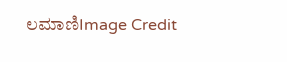ಲಮಾಣಿImage Credit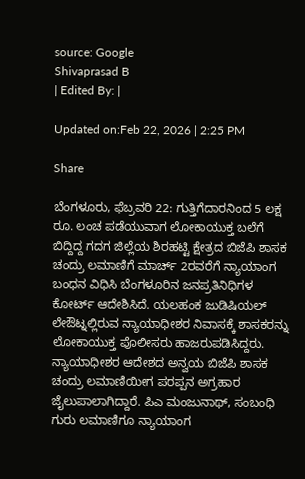source: Google
Shivaprasad B
| Edited By: |

Updated on:Feb 22, 2026 | 2:25 PM

Share

ಬೆಂಗಳೂರು, ಫೆಬ್ರವರಿ 22: ಗುತ್ತಿಗೆದಾರನಿಂದ 5 ಲಕ್ಷ ರೂ. ಲಂಚ ಪಡೆಯುವಾಗ ಲೋಕಾಯುಕ್ತ ಬಲೆಗೆ ಬಿದ್ದಿದ್ದ ಗದಗ ಜಿಲ್ಲೆಯ ಶಿರಹಟ್ಟಿ ಕ್ಷೇತ್ರದ ಬಿಜೆಪಿ ಶಾಸಕ ಚಂದ್ರು ಲಮಾಣಿಗೆ ಮಾರ್ಚ್‌ 2ರವರೆಗೆ ನ್ಯಾಯಾಂಗ ಬಂಧನ ವಿಧಿಸಿ ಬೆಂಗಳೂರಿನ ಜನಪ್ರತಿನಿಧಿಗಳ ಕೋರ್ಟ್‌ ಆದೇಶಿಸಿದೆ. ಯಲಹಂಕ ಜುಡಿಷಿಯಲ್ ಲೇಔಟ್ನಲ್ಲಿರುವ ನ್ಯಾಯಾಧೀಶರ ನಿವಾಸಕ್ಕೆ ಶಾಸಕರನ್ನು ಲೋಕಾಯುಕ್ತ ಪೊಲೀಸರು ಹಾಜರುಪಡಿಸಿದ್ದರು. ನ್ಯಾಯಾಧೀಶರ ಆದೇಶದ ಅನ್ವಯ ಬಿಜೆಪಿ ಶಾಸಕ ಚಂದ್ರು ಲಮಾಣಿಯೀಗ ಪರಪ್ಪನ ಅಗ್ರಹಾರ ಜೈಲುಪಾಲಾಗಿದ್ದಾರೆ. ಪಿಎ ಮಂಜುನಾಥ್, ಸಂಬಂಧಿ ಗುರು ಲಮಾಣಿಗೂ ನ್ಯಾಯಾಂಗ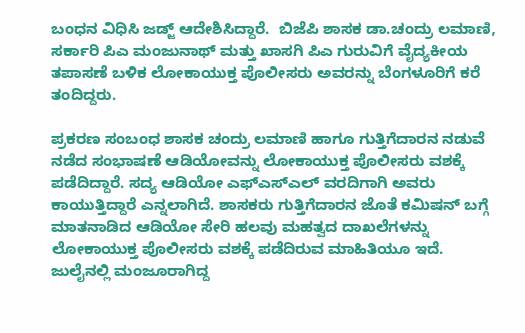ಬಂಧನ ವಿಧಿಸಿ ಜಡ್ಜ್ ಆದೇಶಿಸಿದ್ದಾರೆ.  ಬಿಜೆಪಿ ಶಾಸಕ ಡಾ.ಚಂದ್ರು ಲಮಾಣಿ, ಸರ್ಕಾರಿ ಪಿಎ ಮಂಜುನಾಥ್ ಮತ್ತು ಖಾಸಗಿ ಪಿಎ ಗುರುವಿಗೆ ವೈದ್ಯಕೀಯ ತಪಾಸಣೆ ಬಳಿಕ ಲೋಕಾಯುಕ್ತ ಪೊಲೀಸರು ಅವರನ್ನು ಬೆಂಗಳೂರಿಗೆ ಕರೆ ತಂದಿದ್ದರು.

ಪ್ರಕರಣ ಸಂಬಂಧ ಶಾಸಕ ಚಂದ್ರು ಲಮಾಣಿ ಹಾಗೂ ಗುತ್ತಿಗೆದಾರನ ನಡುವೆ ನಡೆದ ಸಂಭಾಷಣೆ ಆಡಿಯೋವನ್ನು ಲೋಕಾಯುಕ್ತ ಪೊಲೀಸರು ವಶಕ್ಕೆ ಪಡೆದಿದ್ದಾರೆ. ಸದ್ಯ ಆಡಿಯೋ ಎಫ್ಎಸ್ಎಲ್ ವರದಿಗಾಗಿ ಅವರು ಕಾಯುತ್ತಿದ್ದಾರೆ ಎನ್ನಲಾಗಿದೆ. ಶಾಸಕರು ಗುತ್ತಿಗೆದಾರನ ಜೊತೆ ಕಮಿಷನ್ ಬಗ್ಗೆ ಮಾತನಾಡಿದ ಆಡಿಯೋ ಸೇರಿ ಹಲವು ಮಹತ್ವದ ದಾಖಲೆಗಳನ್ನು ಲೋಕಾಯುಕ್ತ ಪೊಲೀಸರು ವಶಕ್ಕೆ ಪಡೆದಿರುವ ಮಾಹಿತಿಯೂ ಇದೆ. ಜುಲೈನಲ್ಲಿ ಮಂಜೂರಾಗಿದ್ದ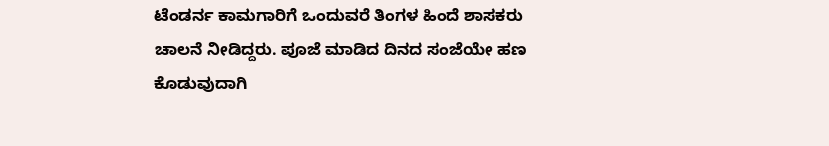ಟೆಂಡರ್ನ ಕಾಮಗಾರಿಗೆ ಒಂದುವರೆ ತಿಂಗಳ ಹಿಂದೆ ಶಾಸಕರು ಚಾಲನೆ ನೀಡಿದ್ದರು. ಪೂಜೆ ಮಾಡಿದ ದಿನದ ಸಂಜೆಯೇ ಹಣ ಕೊಡುವುದಾಗಿ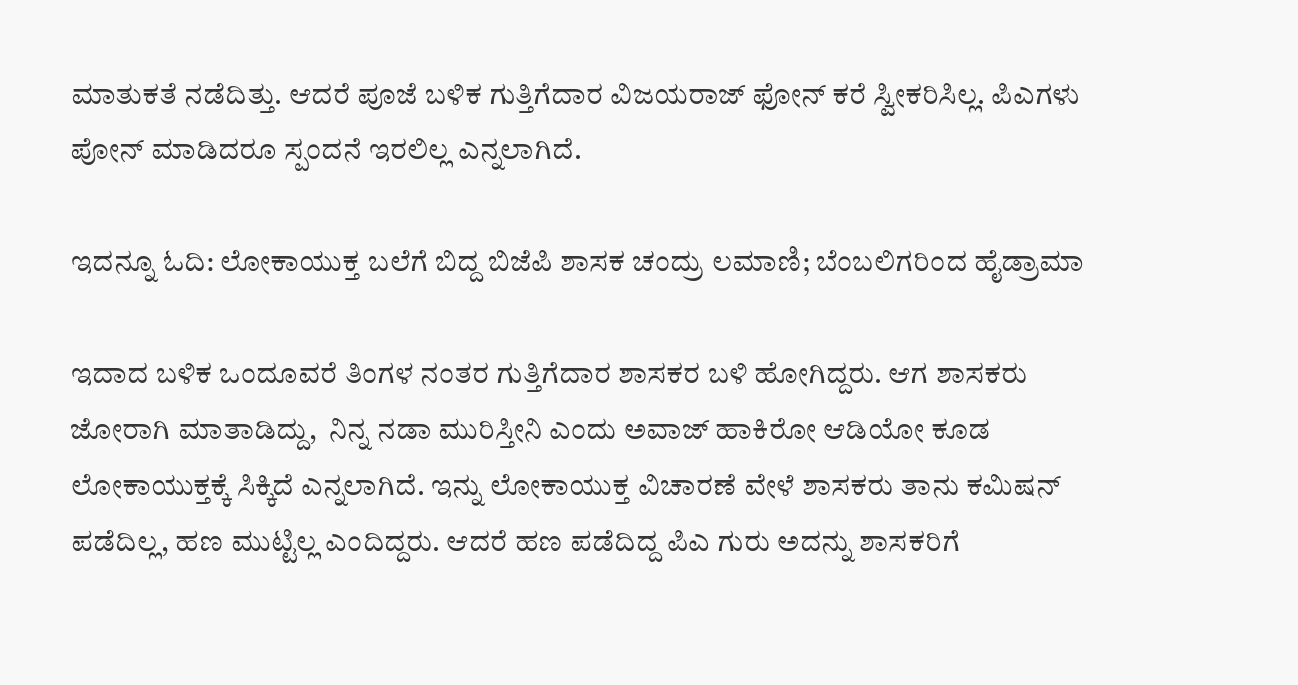ಮಾತುಕತೆ ನಡೆದಿತ್ತು. ಆದರೆ ಪೂಜೆ ಬಳಿಕ ಗುತ್ತಿಗೆದಾರ ವಿಜಯರಾಜ್ ಫೋನ್ ಕರೆ ಸ್ವೀಕರಿಸಿಲ್ಲ. ಪಿಎಗಳು ಪೋನ್ ಮಾಡಿದರೂ ಸ್ಪಂದನೆ ಇರಲಿಲ್ಲ ಎನ್ನಲಾಗಿದೆ.

ಇದನ್ನೂ ಓದಿ: ಲೋಕಾಯುಕ್ತ ಬಲೆಗೆ ಬಿದ್ದ ಬಿಜೆಪಿ ಶಾಸಕ ಚಂದ್ರು ಲಮಾಣಿ; ಬೆಂಬಲಿಗರಿಂದ ಹೈಡ್ರಾಮಾ

ಇದಾದ ಬಳಿಕ ಒಂದೂವರೆ ತಿಂಗಳ ನಂತರ ಗುತ್ತಿಗೆದಾರ ಶಾಸಕರ ಬಳಿ ಹೋಗಿದ್ದರು. ಆಗ ಶಾಸಕರು ಜೋರಾಗಿ ಮಾತಾಡಿದ್ದು,  ನಿನ್ನ ನಡಾ ಮುರಿಸ್ತೀನಿ ಎಂದು ಅವಾಜ್ ಹಾಕಿರೋ ಆಡಿಯೋ ಕೂಡ ಲೋಕಾಯುಕ್ತಕ್ಕೆ ಸಿಕ್ಕಿದೆ ಎನ್ನಲಾಗಿದೆ. ಇನ್ನು ಲೋಕಾಯುಕ್ತ ವಿಚಾರಣೆ ವೇಳೆ ಶಾಸಕರು ತಾನು ಕಮಿಷನ್ ಪಡೆದಿಲ್ಲ, ಹಣ ಮುಟ್ಟಿಲ್ಲ ಎಂದಿದ್ದರು. ಆದರೆ ಹಣ ಪಡೆದಿದ್ದ ಪಿಎ ಗುರು ಅದನ್ನು ಶಾಸಕರಿಗೆ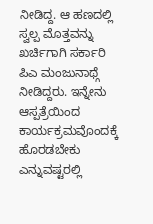ನೀಡಿದ್ದ. ಆ ಹಣದಲ್ಲಿ ಸ್ವಲ್ಪ ಮೊತ್ತವನ್ನು ಖರ್ಚಿಗಾಗಿ ಸರ್ಕಾರಿ ಪಿಎ ಮಂಜುನಾಥ್ಗೆ ನೀಡಿದ್ದರು. ಇನ್ನೇನು ಆಸ್ಪತ್ರೆಯಿಂದ ಕಾರ್ಯಕ್ರಮವೊಂದಕ್ಕೆ ಹೊರಡಬೇಕು ಎನ್ನುವಷ್ಟರಲ್ಲಿ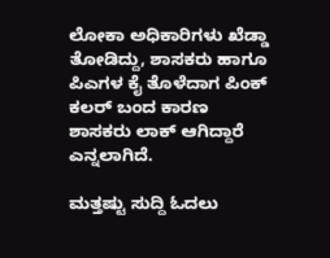ಲೋಕಾ ಅಧಿಕಾರಿಗಳು ಖೆಡ್ಡಾ ತೋಡಿದ್ದು, ಶಾಸಕರು ಹಾಗೂ ಪಿಎಗಳ ಕೈ ತೊಳೆದಾಗ ಪಿಂಕ್ ಕಲರ್ ಬಂದ ಕಾರಣ ಶಾಸಕರು ಲಾಕ್ ಆಗಿದ್ದಾರೆ ಎನ್ನಲಾಗಿದೆ.

ಮತ್ತಷ್ಟು ಸುದ್ದಿ ಓದಲು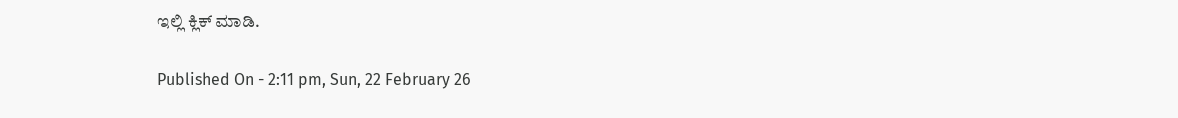ಇಲ್ಲಿ ಕ್ಲಿಕ್ ಮಾಡಿ.

Published On - 2:11 pm, Sun, 22 February 26